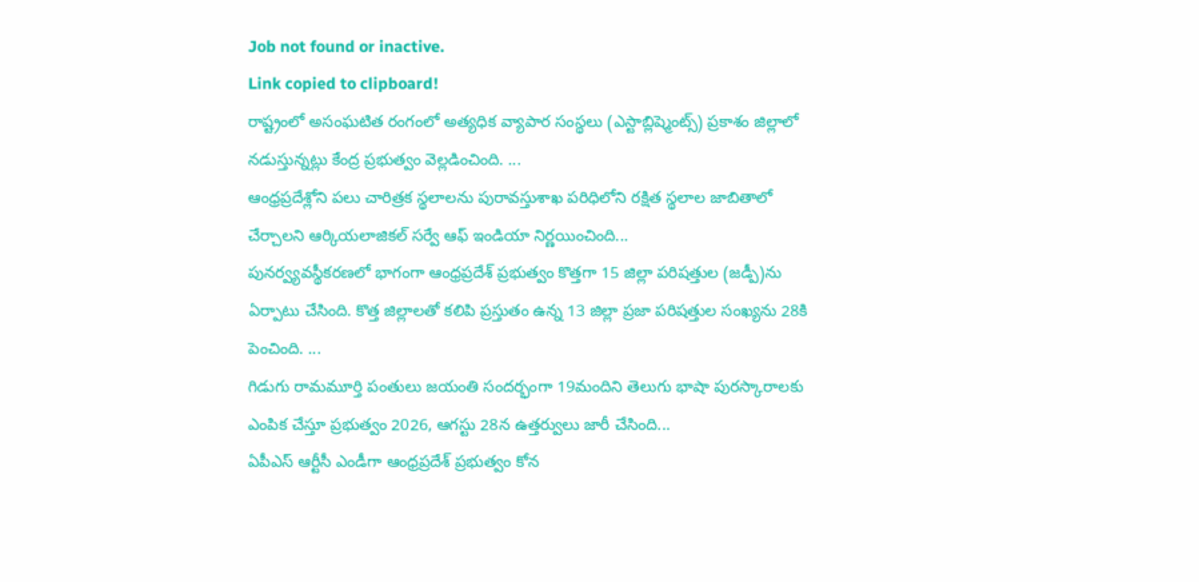Job not found or inactive.
Link copied to clipboard!
రాష్ట్రంలో అసంఘటిత రంగంలో అత్యధిక వ్యాపార సంస్థలు (ఎస్టాబ్లిష్మెంట్స్) ప్రకాశం జిల్లాలో నడుస్తున్నట్లు కేంద్ర ప్రభుత్వం వెల్లడించింది. ...
ఆంధ్రప్రదేశ్లోని పలు చారిత్రక స్థలాలను పురావస్తుశాఖ పరిధిలోని రక్షిత స్థలాల జాబితాలో చేర్చాలని ఆర్కియలాజికల్ సర్వే ఆఫ్ ఇండియా నిర్ణయించింది...
పునర్వ్యవస్థీకరణలో భాగంగా ఆంధ్రప్రదేశ్ ప్రభుత్వం కొత్తగా 15 జిల్లా పరిషత్తుల (జడ్పీ)ను ఏర్పాటు చేసింది. కొత్త జిల్లాలతో కలిపి ప్రస్తుతం ఉన్న 13 జిల్లా ప్రజా పరిషత్తుల సంఖ్యను 28కి పెంచింది. ...
గిడుగు రామమూర్తి పంతులు జయంతి సందర్భంగా 19మందిని తెలుగు భాషా పురస్కారాలకు ఎంపిక చేస్తూ ప్రభుత్వం 2026, ఆగస్టు 28న ఉత్తర్వులు జారీ చేసింది...
ఏపీఎస్ ఆర్టీసీ ఎండీగా ఆంధ్రప్రదేశ్ ప్రభుత్వం కోన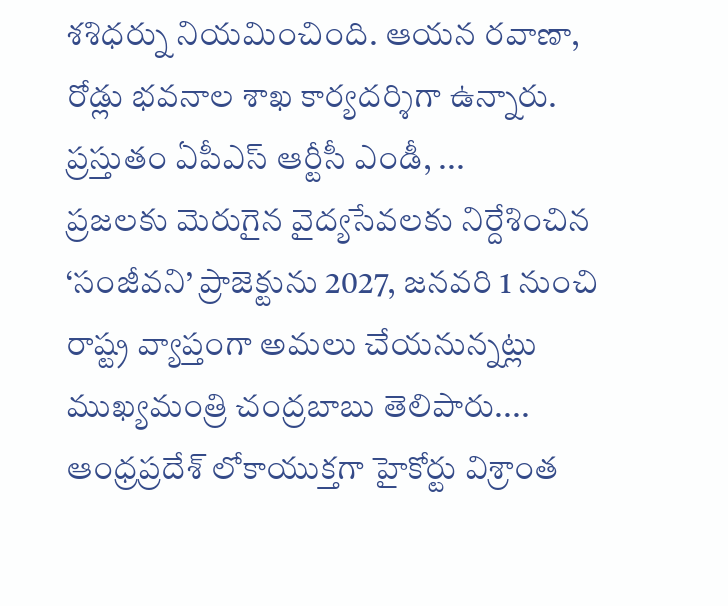శశిధర్ను నియమించింది. ఆయన రవాణా, రోడ్లు భవనాల శాఖ కార్యదర్శిగా ఉన్నారు. ప్రస్తుతం ఏపీఎస్ ఆర్టీసీ ఎండీ, ...
ప్రజలకు మెరుగైన వైద్యసేవలకు నిర్దేశించిన ‘సంజీవని’ ప్రాజెక్టును 2027, జనవరి 1 నుంచి రాష్ట్ర వ్యాప్తంగా అమలు చేయనున్నట్లు ముఖ్యమంత్రి చంద్రబాబు తెలిపారు....
ఆంధ్రప్రదేశ్ లోకాయుక్తగా హైకోర్టు విశ్రాంత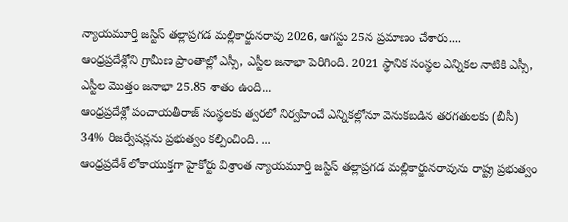న్యాయమూర్తి జస్టిస్ తల్లాప్రగడ మల్లికార్జునరావు 2026, ఆగస్టు 25న ప్రమాణం చేశారు....
ఆంధ్రప్రదేశ్లోని గ్రామీణ ప్రాంతాల్లో ఎస్సీ, ఎస్టీల జనాభా పెరిగింది. 2021 స్థానిక సంస్థల ఎన్నికల నాటికి ఎస్సీ, ఎస్టీల మొత్తం జనాభా 25.85 శాతం ఉంది...
ఆంధ్రప్రదేశ్లో పంచాయతీరాజ్ సంస్థలకు త్వరలో నిర్వహించే ఎన్నికల్లోనూ వెనుకబడిన తరగతులకు (బీసీ) 34% రిజర్వేషన్లను ప్రభుత్వం కల్పించింది. ...
ఆంధ్రప్రదేశ్ లోకాయుక్తగా హైకోర్టు విశ్రాంత న్యాయమూర్తి జస్టిస్ తల్లాప్రగడ మల్లికార్జునరావును రాష్ట్ర ప్రభుత్వం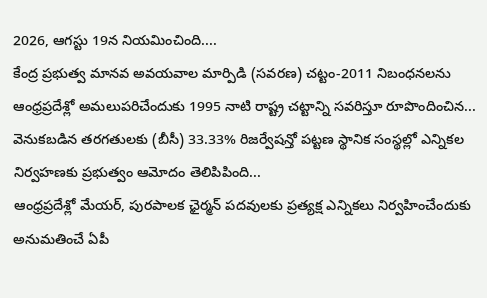2026, ఆగస్టు 19న నియమించింది....
కేంద్ర ప్రభుత్వ మానవ అవయవాల మార్పిడి (సవరణ) చట్టం-2011 నిబంధనలను ఆంధ్రప్రదేశ్లో అమలుపరిచేందుకు 1995 నాటి రాష్ట్ర చట్టాన్ని సవరిస్తూ రూపొందించిన...
వెనుకబడిన తరగతులకు (బీసీ) 33.33% రిజర్వేషన్తో పట్టణ స్థానిక సంస్థల్లో ఎన్నికల నిర్వహణకు ప్రభుత్వం ఆమోదం తెలిపిపింది...
ఆంధ్రప్రదేశ్లో మేయర్, పురపాలక ఛైర్మన్ పదవులకు ప్రత్యక్ష ఎన్నికలు నిర్వహించేందుకు అనుమతించే ఏపీ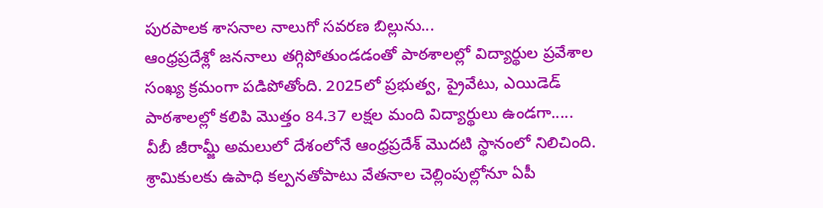పురపాలక శాసనాల నాలుగో సవరణ బిల్లును...
ఆంధ్రప్రదేశ్లో జననాలు తగ్గిపోతుండడంతో పాఠశాలల్లో విద్యార్థుల ప్రవేశాల సంఖ్య క్రమంగా పడిపోతోంది. 2025లో ప్రభుత్వ, ప్రైవేటు, ఎయిడెడ్ పాఠశాలల్లో కలిపి మొత్తం 84.37 లక్షల మంది విద్యార్థులు ఉండగా.....
వీబీ జీరామ్జీ అమలులో దేశంలోనే ఆంధ్రప్రదేశ్ మొదటి స్థానంలో నిలిచింది. శ్రామికులకు ఉపాధి కల్పనతోపాటు వేతనాల చెల్లింపుల్లోనూ ఏపీ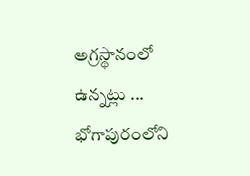అగ్రస్థానంలో ఉన్నట్లు ...
భోగాపురంలోని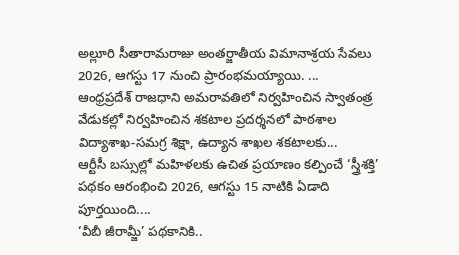అల్లూరి సీతారామరాజు అంతర్జాతీయ విమానాశ్రయ సేవలు 2026, ఆగస్టు 17 నుంచి ప్రారంభమయ్యాయి. ...
ఆంధ్రప్రదేశ్ రాజధాని అమరావతిలో నిర్వహించిన స్వాతంత్ర వేడుకల్లో నిర్వహించిన శకటాల ప్రదర్శనలో పాఠశాల విద్యాశాఖ-సమగ్ర శిక్షా, ఉద్యాన శాఖల శకటాలకు...
ఆర్టీసీ బస్సుల్లో మహిళలకు ఉచిత ప్రయాణం కల్పించే ‘స్త్రీశక్తి’ పథకం ఆరంభించి 2026, ఆగస్టు 15 నాటికి ఏడాది పూర్తయింది....
‘వీబీ జీరామ్జీ’ పథకానికి..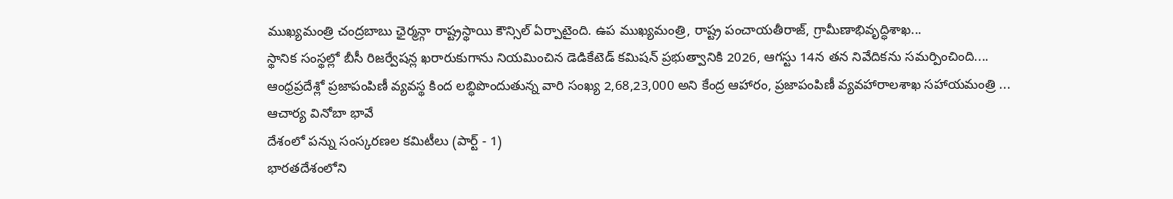ముఖ్యమంత్రి చంద్రబాబు ఛైర్మన్గా రాష్ట్రస్థాయి కౌన్సిల్ ఏర్పాటైంది. ఉప ముఖ్యమంత్రి, రాష్ట్ర పంచాయతీరాజ్, గ్రామీణాభివృద్ధిశాఖ...
స్థానిక సంస్థల్లో బీసీ రిజర్వేషన్ల ఖరారుకుగాను నియమించిన డెడికేటెడ్ కమిషన్ ప్రభుత్వానికి 2026, ఆగస్టు 14న తన నివేదికను సమర్పించింది....
ఆంధ్రప్రదేశ్లో ప్రజాపంపిణీ వ్యవస్థ కింద లబ్ధిపొందుతున్న వారి సంఖ్య 2,68,23,000 అని కేంద్ర ఆహారం, ప్రజాపంపిణీ వ్యవహారాలశాఖ సహాయమంత్రి ...
ఆచార్య వినోబా భావే
దేశంలో పన్ను సంస్కరణల కమిటీలు (పార్ట్ - 1)
భారతదేశంలోని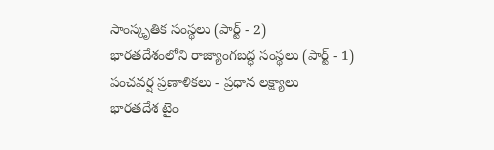సాంస్కృతిక సంస్థలు (పార్ట్ - 2)
భారతదేశంలోని రాజ్యాంగబద్ధ సంస్థలు (పార్ట్ - 1)
పంచవర్ష ప్రణాళికలు - ప్రధాన లక్ష్యాలు
భారతదేశ టైం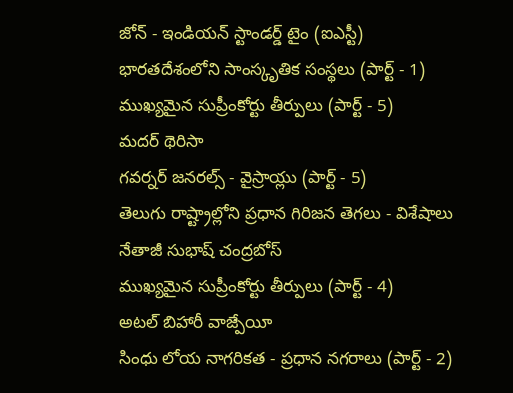జోన్ - ఇండియన్ స్టాండర్డ్ టైం (ఐఎస్టీ)
భారతదేశంలోని సాంస్కృతిక సంస్థలు (పార్ట్ - 1)
ముఖ్యమైన సుప్రీంకోర్టు తీర్పులు (పార్ట్ - 5)
మదర్ థెరిసా
గవర్నర్ జనరల్స్ - వైస్రాయ్లు (పార్ట్ - 5)
తెలుగు రాష్ట్రాల్లోని ప్రధాన గిరిజన తెగలు - విశేషాలు
నేతాజీ సుభాష్ చంద్రబోస్
ముఖ్యమైన సుప్రీంకోర్టు తీర్పులు (పార్ట్ - 4)
అటల్ బిహారీ వాజ్పేయీ
సింధు లోయ నాగరికత - ప్రధాన నగరాలు (పార్ట్ - 2)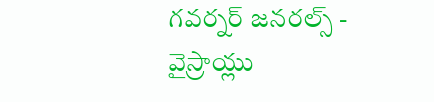గవర్నర్ జనరల్స్ - వైస్రాయ్లు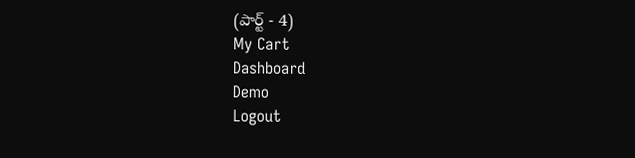(పార్ట్ - 4)
My Cart
Dashboard
Demo
Logout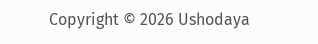Copyright © 2026 Ushodaya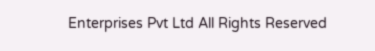Enterprises Pvt Ltd All Rights Reserved